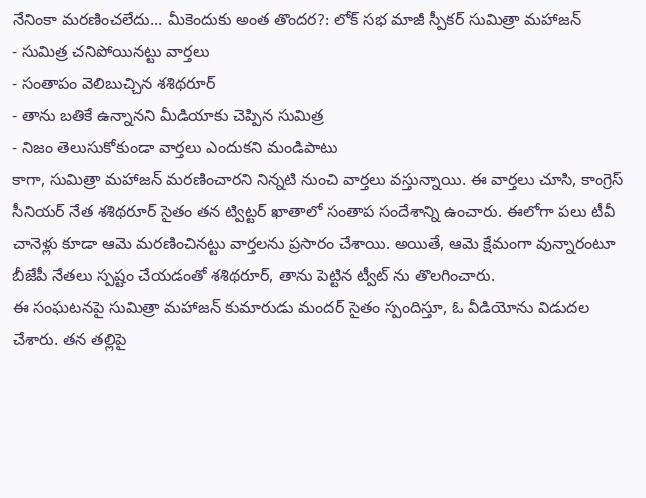నేనింకా మరణించలేదు... మీకెందుకు అంత తొందర?: లోక్ సభ మాజీ స్పీకర్ సుమిత్రా మహాజన్
- సుమిత్ర చనిపోయినట్టు వార్తలు
- సంతాపం వెలిబుచ్చిన శశిథరూర్
- తాను బతికే ఉన్నానని మీడియాకు చెప్పిన సుమిత్ర
- నిజం తెలుసుకోకుండా వార్తలు ఎందుకని మండిపాటు
కాగా, సుమిత్రా మహాజన్ మరణించారని నిన్నటి నుంచి వార్తలు వస్తున్నాయి. ఈ వార్తలు చూసి, కాంగ్రెస్ సీనియర్ నేత శశిథరూర్ సైతం తన ట్విట్టర్ ఖాతాలో సంతాప సందేశాన్ని ఉంచారు. ఈలోగా పలు టీవీ చానెళ్లు కూడా ఆమె మరణించినట్టు వార్తలను ప్రసారం చేశాయి. అయితే, ఆమె క్షేమంగా వున్నారంటూ బీజేపీ నేతలు స్పష్టం చేయడంతో శశిథరూర్, తాను పెట్టిన ట్వీట్ ను తొలగించారు.
ఈ సంఘటనపై సుమిత్రా మహాజన్ కుమారుడు మందర్ సైతం స్పందిస్తూ, ఓ వీడియోను విడుదల చేశారు. తన తల్లిపై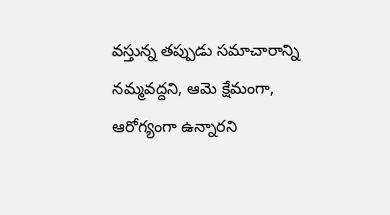వస్తున్న తప్పుడు సమాచారాన్ని నమ్మవద్దని, ఆమె క్షేమంగా, ఆరోగ్యంగా ఉన్నారని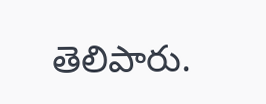తెలిపారు.